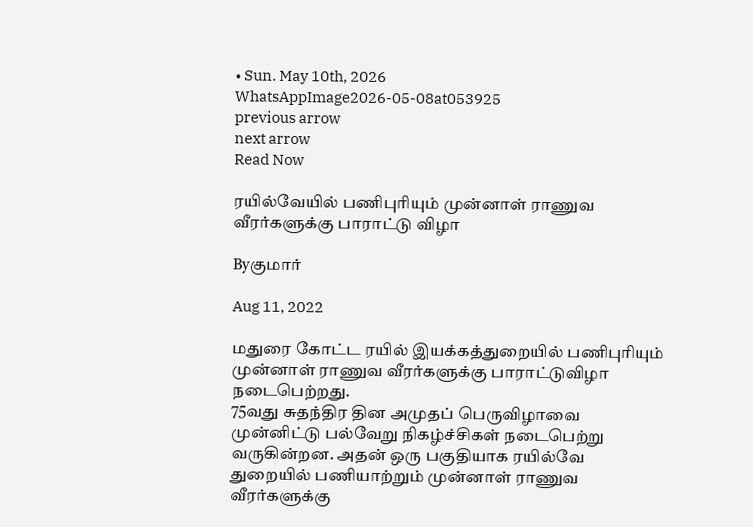• Sun. May 10th, 2026
WhatsAppImage2026-05-08at053925
previous arrow
next arrow
Read Now

ரயில்வேயில் பணிபுரியும் முன்னாள் ராணுவ வீரர்களுக்கு பாராட்டு விழா

Byகுமார்

Aug 11, 2022

மதுரை கோட்ட ரயில் இயக்கத்துறையில் பணிபுரியும் முன்னாள் ராணுவ வீரர்களுக்கு பாராட்டுவிழா நடைபெற்றது.
75வது சுதந்திர தின அமுதப் பெருவிழாவை முன்னிட்டு பல்வேறு நிகழ்ச்சிகள் நடைபெற்று வருகின்றன. அதன் ஒரு பகுதியாக ரயில்வே துறையில் பணியாற்றும் முன்னாள் ராணுவ வீரர்களுக்கு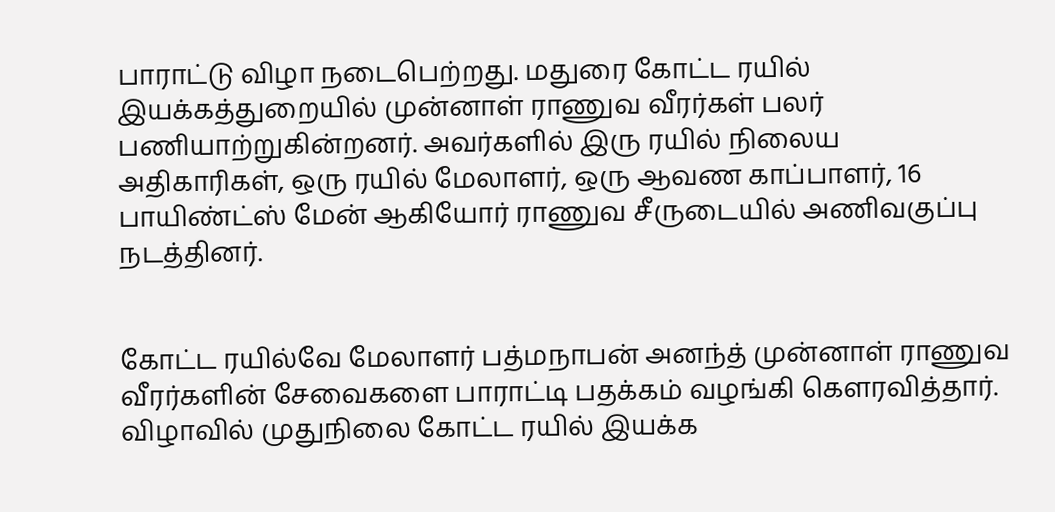பாராட்டு விழா நடைபெற்றது. மதுரை கோட்ட ரயில் இயக்கத்துறையில் முன்னாள் ராணுவ வீரர்கள் பலர் பணியாற்றுகின்றனர். அவர்களில் இரு ரயில் நிலைய அதிகாரிகள், ஒரு ரயில் மேலாளர், ஒரு ஆவண காப்பாளர், 16 பாயிண்ட்ஸ் மேன் ஆகியோர் ராணுவ சீருடையில் அணிவகுப்பு நடத்தினர்.


கோட்ட ரயில்வே மேலாளர் பத்மநாபன் அனந்த் முன்னாள் ராணுவ வீரர்களின் சேவைகளை பாராட்டி பதக்கம் வழங்கி கௌரவித்தார். விழாவில் முதுநிலை கோட்ட ரயில் இயக்க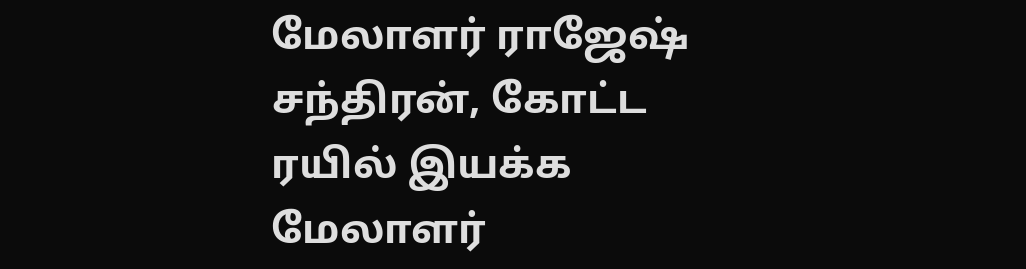மேலாளர் ராஜேஷ் சந்திரன், கோட்ட ரயில் இயக்க மேலாளர்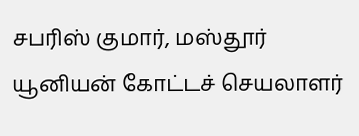சபரிஸ் குமார், மஸ்தூர் யூனியன் கோட்டச் செயலாளர்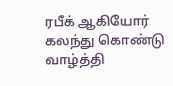ரபீக் ஆகியோர் கலந்து கொண்டு வாழ்த்தி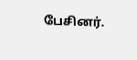பேசினர்.